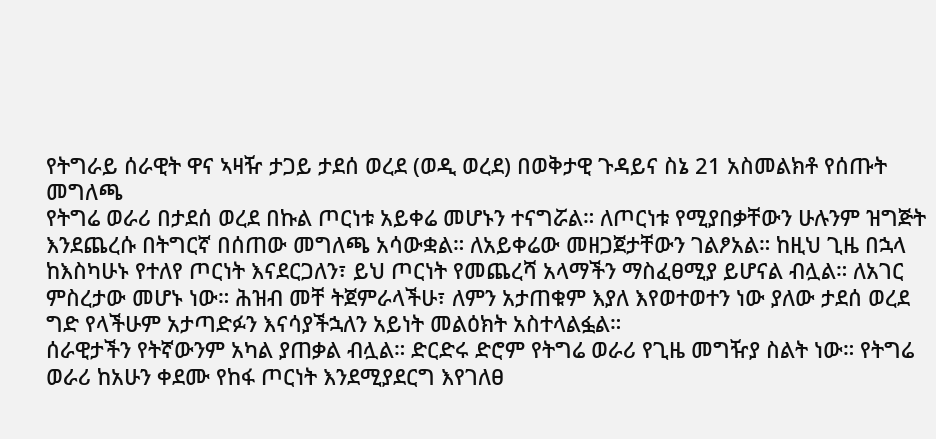የትግራይ ሰራዊት ዋና ኣዛዥ ታጋይ ታደሰ ወረደ (ወዲ ወረደ) በወቅታዊ ጉዳይና ስኔ 21 አስመልክቶ የሰጡት መግለጫ
የትግሬ ወራሪ በታደሰ ወረደ በኩል ጦርነቱ አይቀሬ መሆኑን ተናግሯል። ለጦርነቱ የሚያበቃቸውን ሁሉንም ዝግጅት እንደጨረሱ በትግርኛ በሰጠው መግለጫ አሳውቋል። ለአይቀሬው መዘጋጀታቸውን ገልፆአል። ከዚህ ጊዜ በኋላ ከእስካሁኑ የተለየ ጦርነት እናደርጋለን፣ ይህ ጦርነት የመጨረሻ አላማችን ማስፈፀሚያ ይሆናል ብሏል። ለአገር ምስረታው መሆኑ ነው። ሕዝብ መቸ ትጀምራላችሁ፣ ለምን አታጠቁም እያለ እየወተወተን ነው ያለው ታደሰ ወረደ ግድ የላችሁም አታጣድፉን እናሳያችኋለን አይነት መልዕክት አስተላልፏል።
ሰራዊታችን የትኛውንም አካል ያጠቃል ብሏል። ድርድሩ ድሮም የትግሬ ወራሪ የጊዜ መግዥያ ስልት ነው። የትግሬ ወራሪ ከአሁን ቀደሙ የከፋ ጦርነት እንደሚያደርግ እየገለፀ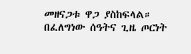መዘናጋቱ ዋጋ ያስከፍላል። በፈለግነው ሰዓትና ጊዜ ጦርነት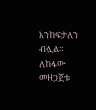እንከፍታለን ብሏል። ለከፋው መዘጋጀቱ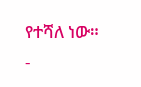የተሻለ ነው።
-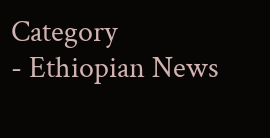Category
- Ethiopian News